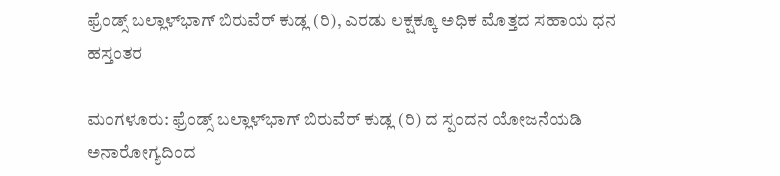ಫ್ರೆಂಡ್ಸ್ ಬಲ್ಲಾಳ್‍ಭಾಗ್ ಬಿರುವೆರ್ ಕುಡ್ಲ (ರಿ), ಎರಡು ಲಕ್ಷಕ್ಕೂ ಅಧಿಕ ಮೊತ್ತದ ಸಹಾಯ ಧನ ಹಸ್ತಂತರ

ಮಂಗಳೂರು: ಫ್ರೆಂಡ್ಸ್ ಬಲ್ಲಾಳ್‍ಭಾಗ್ ಬಿರುವೆರ್ ಕುಡ್ಲ (ರಿ) ದ ಸ್ಪಂದನ ಯೋಜನೆಯಡಿ ಅನಾರೋಗ್ಯದಿಂದ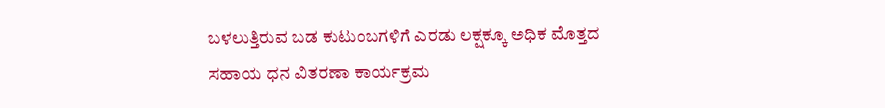ಬಳಲುತ್ತಿರುವ ಬಡ ಕುಟುಂಬಗಳಿಗೆ ಎರಡು ಲಕ್ಷಕ್ಕೂ ಅಧಿಕ ಮೊತ್ತದ ಸಹಾಯ ಧನ ವಿತರಣಾ ಕಾರ್ಯಕ್ರಮ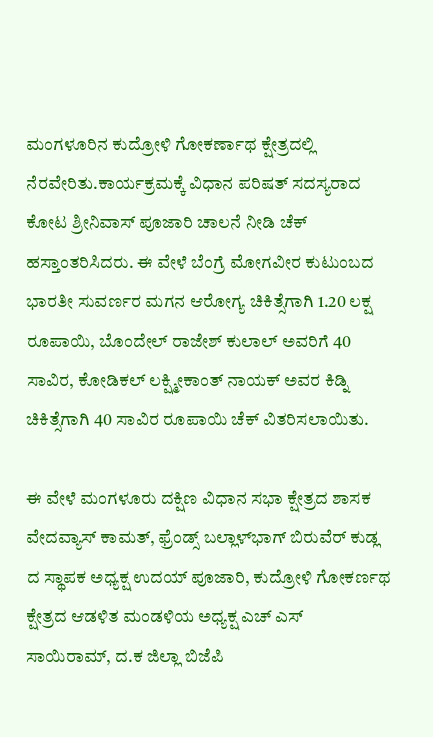ಮಂಗಳೂರಿನ ಕುದ್ರೋಳಿ ಗೋಕರ್ಣಾಥ ಕ್ಷೇತ್ರದಲ್ಲಿ ನೆರವೇರಿತು.ಕಾರ್ಯಕ್ರಮಕ್ಕೆ ವಿಧಾನ ಪರಿಷತ್ ಸದಸ್ಯರಾದ ಕೋಟ ಶ್ರೀನಿವಾಸ್ ಪೂಜಾರಿ ಚಾಲನೆ ನೀಡಿ ಚೆಕ್ ಹಸ್ತಾಂತರಿಸಿದರು. ಈ ವೇಳೆ ಬೆಂಗ್ರೆ ಮೋಗವೀರ ಕುಟುಂಬದ ಭಾರತೀ ಸುವರ್ಣರ ಮಗನ ಆರೋಗ್ಯ ಚಿಕಿತ್ಸೆಗಾಗಿ 1.20 ಲಕ್ಷ ರೂಪಾಯಿ, ಬೊಂದೇಲ್ ರಾಜೇಶ್ ಕುಲಾಲ್ ಅವರಿಗೆ 40 ಸಾವಿರ, ಕೋಡಿಕಲ್ ಲಕ್ಷ್ಮೀಕಾಂತ್ ನಾಯಕ್ ಅವರ ಕಿಡ್ನಿ ಚಿಕಿತ್ಸೆಗಾಗಿ 40 ಸಾವಿರ ರೂಪಾಯಿ ಚೆಕ್ ವಿತರಿಸಲಾಯಿತು.

ಈ ವೇಳೆ ಮಂಗಳೂರು ದಕ್ಷಿಣ ವಿಧಾನ ಸಭಾ ಕ್ಷೇತ್ರದ ಶಾಸಕ ವೇದವ್ಯಾಸ್ ಕಾಮತ್, ಫ್ರೆಂಡ್ಸ್ ಬಲ್ಲಾಳ್‍ಭಾಗ್ ಬಿರುವೆರ್ ಕುಡ್ಲ ದ ಸ್ಥಾಪಕ ಅಧ್ಯಕ್ಷ ಉದಯ್ ಪೂಜಾರಿ, ಕುದ್ರೋಳಿ ಗೋಕರ್ಣಥ ಕ್ಷೇತ್ರದ ಆಡಳಿತ ಮಂಡಳಿಯ ಅಧ್ಯಕ್ಷ ಎಚ್ ಎಸ್ ಸಾಯಿರಾಮ್, ದ.ಕ ಜಿಲ್ಲಾ ಬಿಜೆಪಿ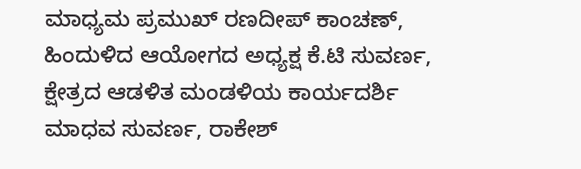ಮಾಧ್ಯಮ ಪ್ರಮುಖ್ ರಣದೀಪ್ ಕಾಂಚಣ್, ಹಿಂದುಳಿದ ಆಯೋಗದ ಅಧ್ಯಕ್ಷ ಕೆ.ಟಿ ಸುವರ್ಣ, ಕ್ಷೇತ್ರದ ಆಡಳಿತ ಮಂಡಳಿಯ ಕಾರ್ಯದರ್ಶಿ ಮಾಧವ ಸುವರ್ಣ, ರಾಕೇಶ್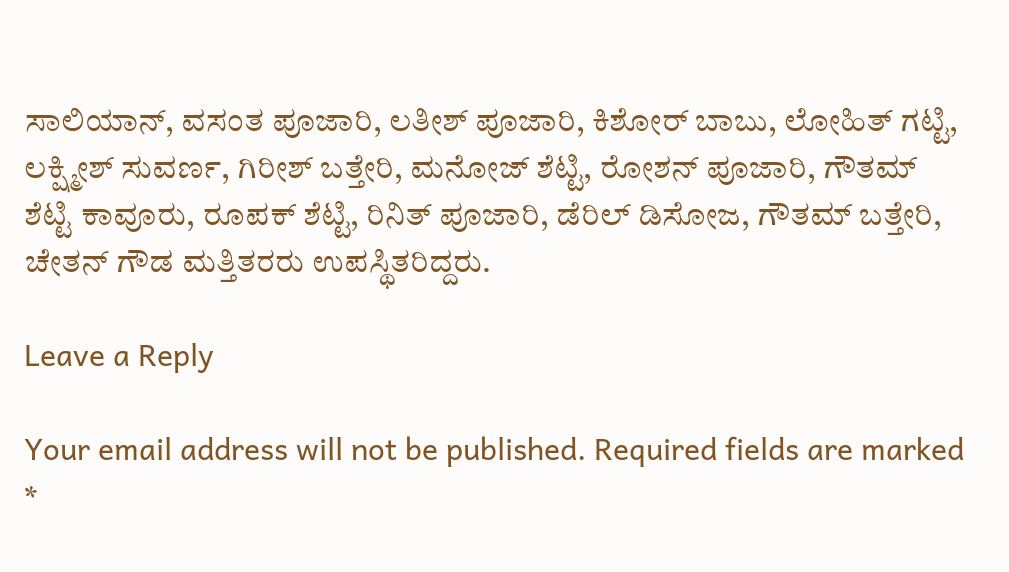ಸಾಲಿಯಾನ್, ವಸಂತ ಪೂಜಾರಿ, ಲತೀಶ್ ಪೂಜಾರಿ, ಕಿಶೋರ್ ಬಾಬು, ಲೋಹಿತ್ ಗಟ್ಟಿ, ಲಕ್ಷ್ಮೀಶ್ ಸುವರ್ಣ, ಗಿರೀಶ್ ಬತ್ತೇರಿ, ಮನೋಜ್ ಶೆಟ್ಟಿ, ರೋಶನ್ ಪೂಜಾರಿ, ಗೌತಮ್ ಶೆಟ್ಟಿ ಕಾವೂರು, ರೂಪಕ್ ಶೆಟ್ಟಿ, ರಿನಿತ್ ಪೂಜಾರಿ, ಡೆರಿಲ್ ಡಿಸೋಜ, ಗೌತಮ್ ಬತ್ತೇರಿ, ಚೇತನ್ ಗೌಡ ಮತ್ತಿತರರು ಉಪಸ್ಥಿತರಿದ್ದರು.

Leave a Reply

Your email address will not be published. Required fields are marked *